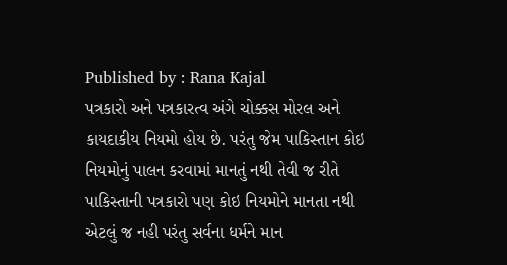Published by : Rana Kajal
પત્રકારો અને પત્રકારત્વ અંગે ચોક્કસ મોરલ અને કાયદાકીય નિયમો હોય છે. પરંતુ જેમ પાકિસ્તાન કોઇ નિયમોનું પાલન કરવામાં માનતું નથી તેવી જ રીતે પાકિસ્તાની પત્રકારો પણ કોઇ નિયમોને માનતા નથી એટલું જ નહી પરંતુ સર્વના ધર્મને માન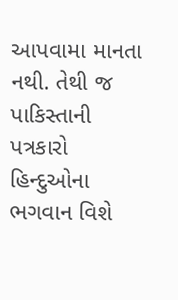આપવામા માનતા નથી. તેથી જ પાકિસ્તાની પત્રકારો હિન્દુઓના ભગવાન વિશે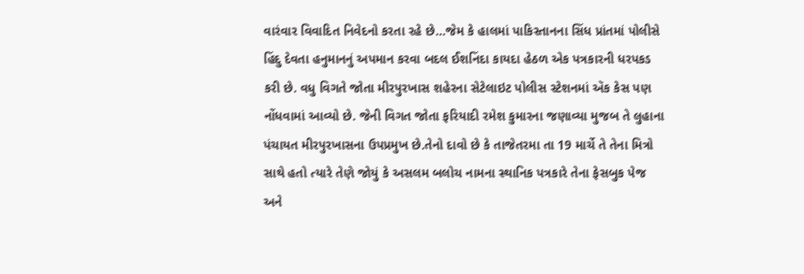વારંવાર વિવાદિત નિવેદનો કરતા રહે છે…જેમ કે હાલમાં પાકિસ્તાનના સિંધ પ્રાંતમાં પોલીસે હિંદુ દેવતા હનુમાનનું અપમાન કરવા બદલ ઈશનિંદા કાયદા હેઠળ એક પત્રકારની ધરપકડ કરી છે. વધુ વિગતે જોતા મીરપુરખાસ શહેરના સેટેલાઇટ પોલીસ સ્ટેશનમાં ઍક કેસ પણ નોંધવામાં આવ્યો છે. જેની વિગત જોતા ફરિયાદી રમેશ કુમારના જણાવ્યા મુજબ તે લુહાના પંચાયત મીરપુરખાસના ઉપપ્રમુખ છે.તેનો દાવો છે કે તાજેતરમા તા 19 માર્ચે તે તેના મિત્રો સાથે હતો ત્યારે તેણે જોયું કે અસલમ બલોચ નામના સ્થાનિક પત્રકારે તેના ફેસબુક પેજ અને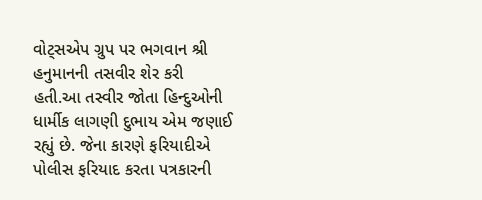વોટ્સએપ ગ્રુપ પર ભગવાન શ્રી હનુમાનની તસવીર શેર કરી હતી.આ તસ્વીર જોતા હિન્દુઓની ધાર્મીક લાગણી દુભાય એમ જણાઈ રહ્યું છે. જેના કારણે ફરિયાદીએ પોલીસ ફરિયાદ કરતા પત્રકારની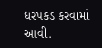ધરપકડ કરવામાં આવી.